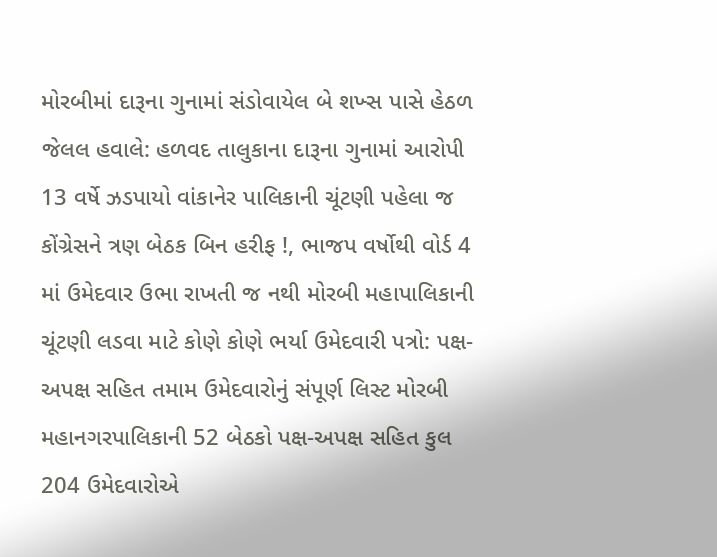મોરબીમાં દારૂના ગુનામાં સંડોવાયેલ બે શખ્સ પાસે હેઠળ જેલલ હવાલે: હળવદ તાલુકાના દારૂના ગુનામાં આરોપી 13 વર્ષે ઝડપાયો વાંકાનેર પાલિકાની ચૂંટણી પહેલા જ કોંગ્રેસને ત્રણ બેઠક બિન હરીફ !, ભાજપ વર્ષોથી વોર્ડ 4 માં ઉમેદવાર ઉભા રાખતી જ નથી મોરબી મહાપાલિકાની ચૂંટણી લડવા માટે કોણે કોણે ભર્યા ઉમેદવારી પત્રો: પક્ષ-અપક્ષ સહિત તમામ ઉમેદવારોનું સંપૂર્ણ લિસ્ટ મોરબી મહાનગરપાલિકાની 52 બેઠકો પક્ષ-અપક્ષ સહિત કુલ 204 ઉમેદવારોએ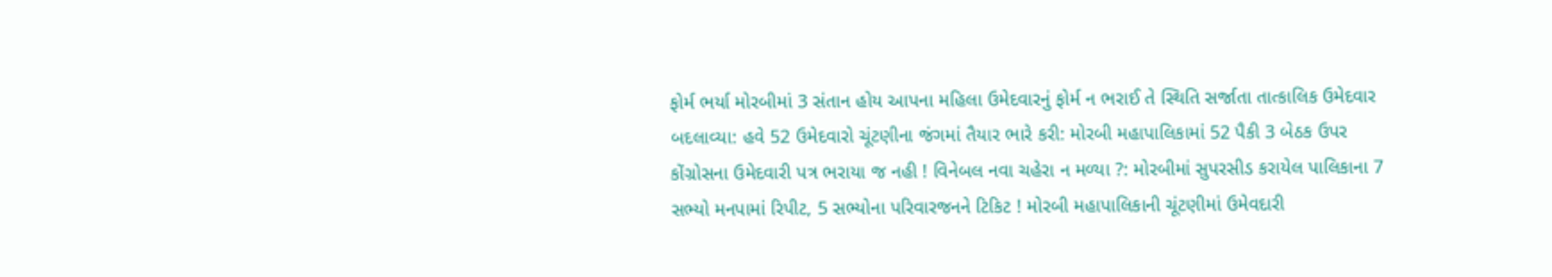ફોર્મ ભર્યા મોરબીમાં 3 સંતાન હોય આપના મહિલા ઉમેદવારનું ફોર્મ ન ભરાઈ તે સ્થિતિ સર્જાતા તાત્કાલિક ઉમેદવાર બદલાવ્યા: હવે 52 ઉમેદવારો ચૂંટણીના જંગમાં તૈયાર ભારે કરી: મોરબી મહાપાલિકામાં 52 પૈકી 3 બેઠક ઉપર કોંગ્રોસના ઉમેદવારી પત્ર ભરાયા જ નહી ! વિનેબલ નવા ચહેરા ન મળ્યા ?: મોરબીમાં સુપરસીડ કરાયેલ પાલિકાના 7 સભ્યો મનપામાં રિપીટ, 5 સભ્યોના પરિવારજનને ટિકિટ ! મોરબી મહાપાલિકાની ચૂંટણીમાં ઉમેવદારી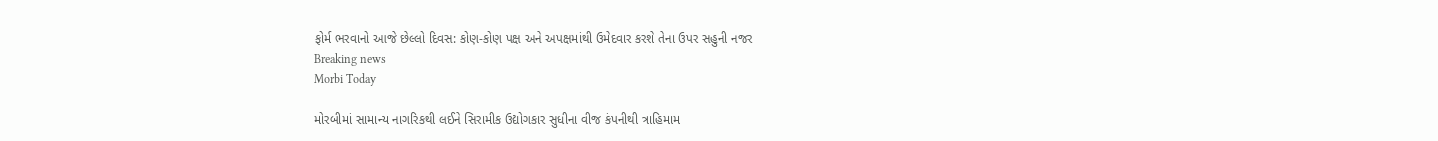ફોર્મ ભરવાનો આજે છેલ્લો દિવસ: કોણ-કોણ પક્ષ અને અપક્ષમાંથી ઉમેદવાર કરશે તેના ઉપર સહુની નજર
Breaking news
Morbi Today

મોરબીમાં સામાન્ય નાગરિકથી લઈને સિરામીક ઉદ્યોગકાર સુધીના વીજ કંપનીથી ત્રાહિમામ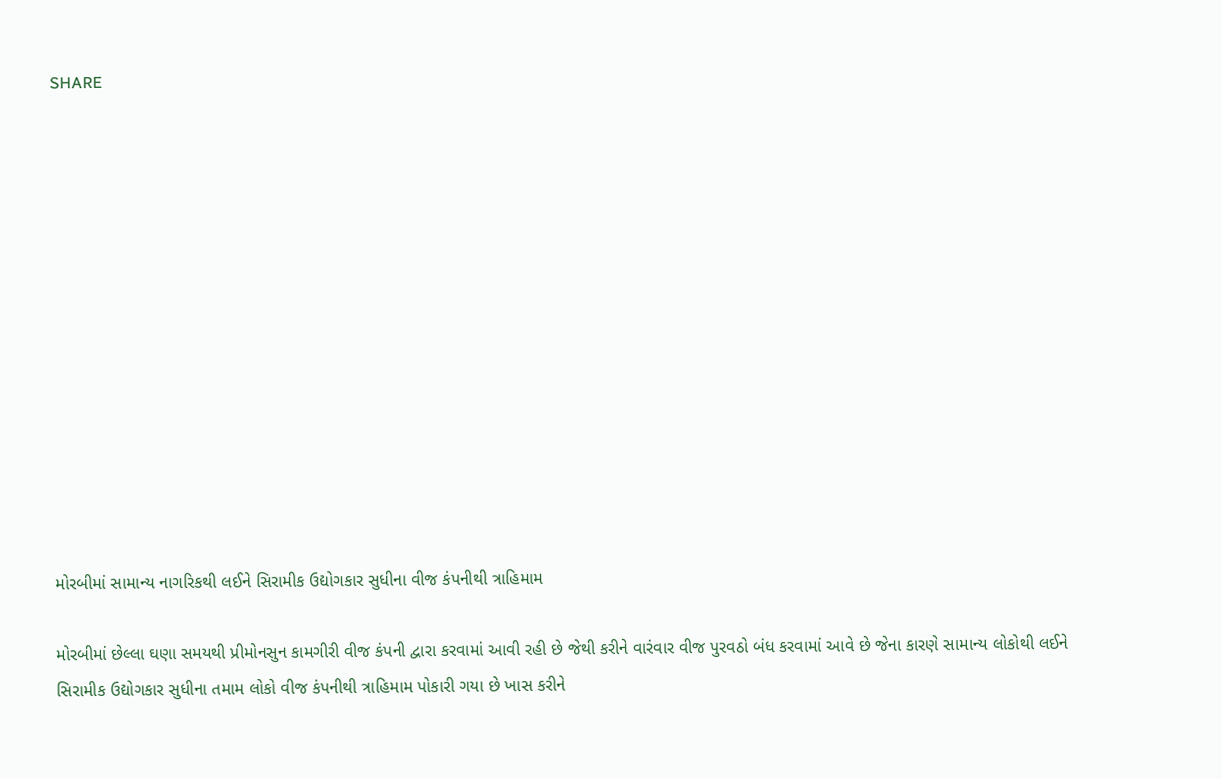SHARE













મોરબીમાં સામાન્ય નાગરિકથી લઈને સિરામીક ઉદ્યોગકાર સુધીના વીજ કંપનીથી ત્રાહિમામ

મોરબીમાં છેલ્લા ઘણા સમયથી પ્રીમોનસુન કામગીરી વીજ કંપની દ્વારા કરવામાં આવી રહી છે જેથી કરીને વારંવાર વીજ પુરવઠો બંધ કરવામાં આવે છે જેના કારણે સામાન્ય લોકોથી લઈને સિરામીક ઉદ્યોગકાર સુધીના તમામ લોકો વીજ કંપનીથી ત્રાહિમામ પોકારી ગયા છે ખાસ કરીને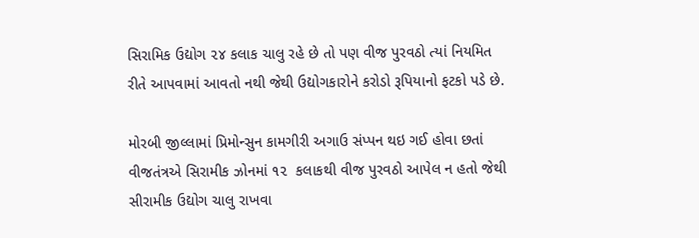સિરામિક ઉદ્યોગ ૨૪ કલાક ચાલુ રહે છે તો પણ વીજ પુરવઠો ત્યાં નિયમિત રીતે આપવામાં આવતો નથી જેથી ઉદ્યોગકારોને કરોડો રૂપિયાનો ફટકો પડે છે.

મોરબી જીલ્લામાં પ્રિમોન્સુન કામગીરી અગાઉ સંપ્પન થઇ ગઈ હોવા છતાં વીજતંત્રએ સિરામીક ઝોનમાં ૧૨  કલાકથી વીજ પુરવઠો આપેલ ન હતો જેથી સીરામીક ઉદ્યોગ ચાલુ રાખવા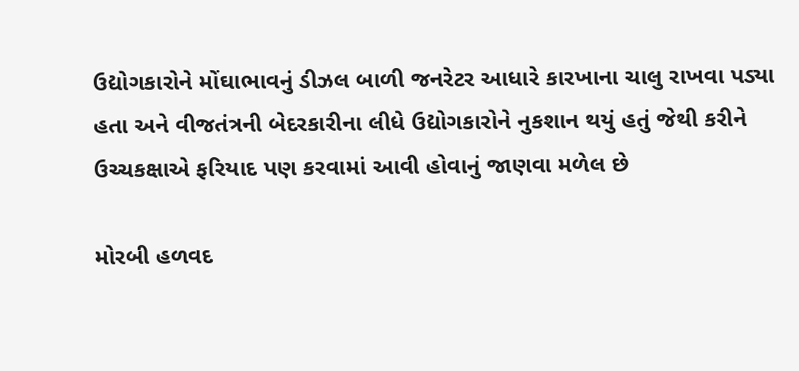ઉદ્યોગકારોને મોંઘાભાવનું ડીઝલ બાળી જનરેટર આધારે કારખાના ચાલુ રાખવા પડ્યા હતા અને વીજતંત્રની બેદરકારીના લીધે ઉદ્યોગકારોને નુકશાન થયું હતું જેથી કરીને ઉચ્ચકક્ષાએ ફરિયાદ પણ કરવામાં આવી હોવાનું જાણવા મળેલ છે

મોરબી હળવદ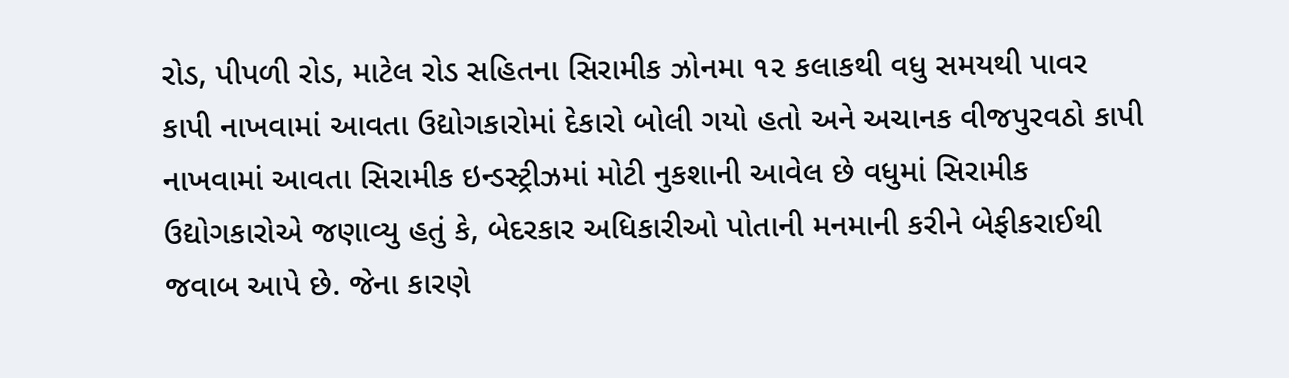રોડ, પીપળી રોડ, માટેલ રોડ સહિતના સિરામીક ઝોનમા ૧૨ કલાકથી વધુ સમયથી પાવર કાપી નાખવામાં આવતા ઉદ્યોગકારોમાં દેકારો બોલી ગયો હતો અને અચાનક વીજપુરવઠો કાપી નાખવામાં આવતા સિરામીક ઇન્ડસ્ટ્રીઝમાં મોટી નુકશાની આવેલ છે વધુમાં સિરામીક ઉદ્યોગકારોએ જણાવ્યુ હતું કે, બેદરકાર અધિકારીઓ પોતાની મનમાની કરીને બેફીકરાઈથી જવાબ આપે છે. જેના કારણે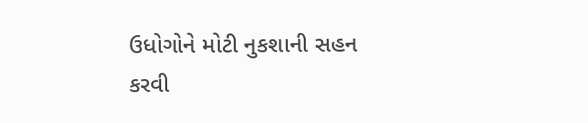ઉધોગોને મોટી નુકશાની સહન કરવી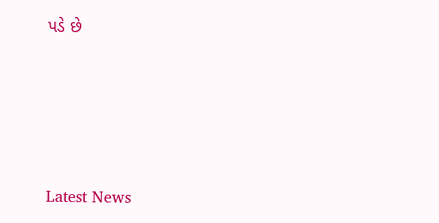પડે છે






Latest News